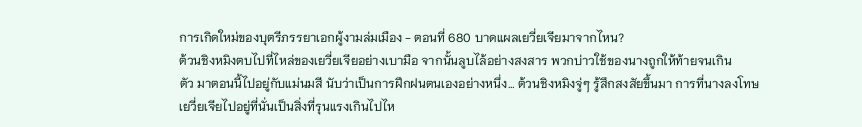การเกิดใหม่ของบุตรีภรรยาเอกผู้งามล่มเมือง - ตอนที่ 680 บาดแผลเยวี่ยเจียมาจากไหน?
ต้วนชิงหมิงตบไปที่ไหล่ของเยวี่ยเจียอย่างเบามือ จากนั้นลูบไล้อย่างสงสาร พวกบ่าวใช้ของนางถูกให้ท้ายจนเกิน
ตัว มาตอนนี้ไปอยู่กับแม่นมสี นับว่าเป็นการฝึกฝนตนเองอย่างหนึ่ง… ต้วนชิงหมิงจู่ๆ รู้สึกสงสัยขึ้นมา การที่นางลงโทษ
เยวี่ยเจียไปอยู่ที่นั่นเป็นสิ่งที่รุนแรงเกินไปไห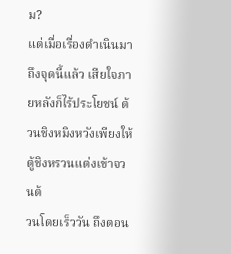ม?
แต่เมื่อเรื่องดำเนินมาถึงจุดนี้แล้ว เสียใจภายหลังก็ไร้ประโยชน์ ต้วนชิงหมิงหวังเพียงให้ตู้ชิงหรวนแต่งเข้าจวนต้
วนโดยเร็ววัน ถึงตอน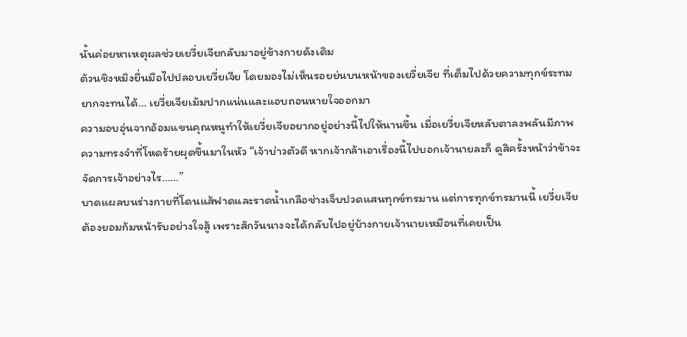นั้นค่อยหาเหตุผลช่วยเยวี่ยเจียกลับมาอยู่ข้างกายดังเดิม
ต้วนชิงหมิงยื่นมือไปปลอบเยวี่ยเจีย โดยมองไม่เห็นรอยย่นบนหน้าของเยวี่ยเจีย ที่เต็มไปด้วยความทุกข์ระทม
ยากจะทนได้… เยวี่ยเจียเม้มปากแน่นและแอบถอนหายใจออกมา
ความอบอุ่นจากอ้อมแขนคุณหนูทำให้เยวี่ยเจียอยากอยู่อย่างนี้ไปให้นานขึ้น เมื่อเยวี่ยเจียหลับตาลงพลันมีภาพ
ความทรงจำที่โหดร้ายผุดขึ้นมาในหัว “เจ้าบ่าวตัวดี หากเจ้ากล้าเอาเรื่องนี้ไปบอกเจ้านายละก็ ดูสิครั้งหน้าว่าข้าจะ
จัดการเจ้าอย่างไร……”
บาดแผลบนร่างกายที่โดนแส้ฟาดและราดนํ้าเกลือช่างเจ็บปวดแสนทุกข์ทรมาน แต่การทุกข์ทรมานนี้ เยวี่ยเจีย
ต้องยอมก้มหน้ารับอย่างใจสู้ เพราะสักวันนางจะได้กลับไปอยู่บ้างกายเจ้านายเหมือนที่เคยเป็น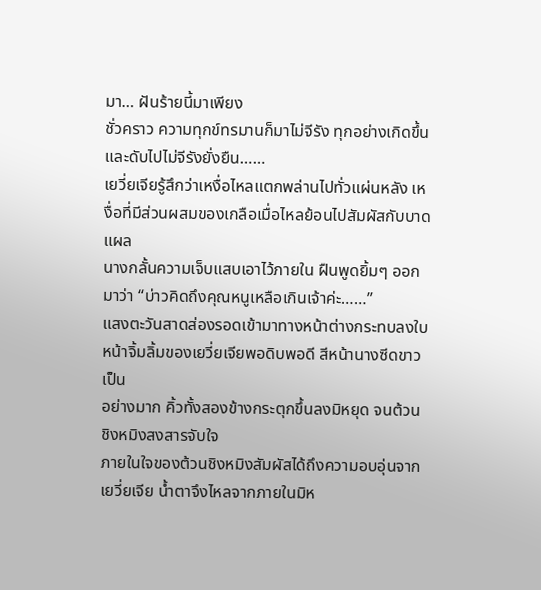มา… ฝันร้ายนี้มาเพียง
ชั่วคราว ความทุกข์ทรมานก็มาไม่จีรัง ทุกอย่างเกิดขึ้นและดับไปไม่จีรังยั่งยืน……
เยวี่ยเจียรู้สึกว่าเหงื่อไหลแตกพล่านไปทั่วแผ่นหลัง เหงื่อที่มีส่วนผสมของเกลือเมื่อไหลย้อนไปสัมผัสกับบาดแผล
นางกลั้นความเจ็บแสบเอาไว้ภายใน ฝืนพูดยิ้มๆ ออกมาว่า “บ่าวคิดถึงคุณหนูเหลือเกินเจ้าค่ะ……”
แสงตะวันสาดส่องรอดเข้ามาทางหน้าต่างกระทบลงใบหน้าจิ้มลิ้มของเยวี่ยเจียพอดิบพอดี สีหน้านางซีดขาวเป็น
อย่างมาก คิ้วทั้งสองข้างกระตุกขึ้นลงมิหยุด จนต้วนชิงหมิงสงสารจับใจ
ภายในใจของต้วนชิงหมิงสัมผัสได้ถึงความอบอุ่นจากเยวี่ยเจีย นํ้าตาจึงไหลจากภายในมิห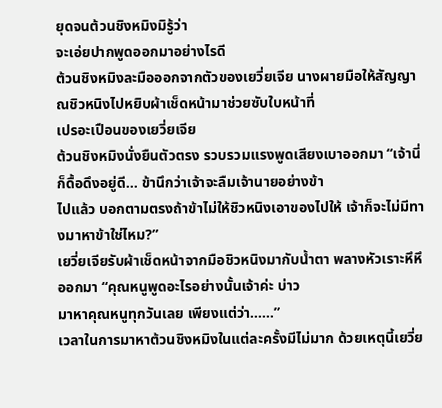ยุดจนต้วนชิงหมิงมิรู้ว่า
จะเอ่ยปากพูดออกมาอย่างไรดี
ต้วนชิงหมิงละมือออกจากตัวของเยวี่ยเจีย นางผายมือให้สัญญาณชิวหนิงไปหยิบผ้าเช็ดหน้ามาช่วยซับใบหน้าที่
เปรอะเปือนของเยวี่ยเจีย
ต้วนชิงหมิงนั่งยืนตัวตรง รวบรวมแรงพูดเสียงเบาออกมา “เจ้านี่ก็ดื้อดึงอยู่ดี… ข้านึกว่าเจ้าจะลืมเจ้านายอย่างข้า
ไปแล้ว บอกตามตรงถ้าข้าไม่ให้ชิวหนิงเอาของไปให้ เจ้าก็จะไม่มีทางมาหาข้าใช่ไหม?”
เยวี่ยเจียรับผ้าเช็ดหน้าจากมือชิวหนิงมากับนํ้าตา พลางหัวเราะหึหึออกมา “คุณหนูพูดอะไรอย่างนั้นเจ้าค่ะ บ่าว
มาหาคุณหนูทุกวันเลย เพียงแต่ว่า……”
เวลาในการมาหาต้วนชิงหมิงในแต่ละครั้งมีไม่มาก ด้วยเหตุนี้เยวี่ย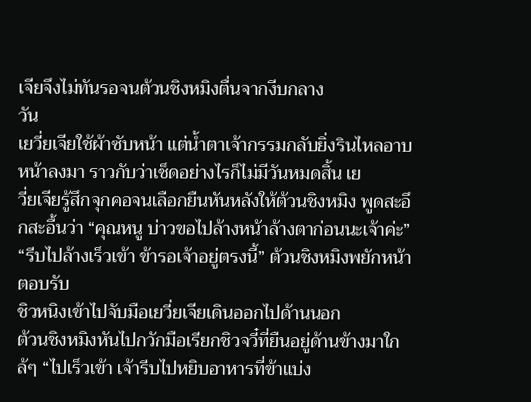เจียจึงไม่ทันรอจนต้วนชิงหมิงตื่นจากงีบกลาง
วัน
เยวี่ยเจียใช้ผ้าซับหน้า แต่นํ้าตาเจ้ากรรมกลับยิ่งรินไหลอาบหน้าลงมา ราวกับว่าเช็ดอย่างไรก็ไม่มีวันหมดสิ้น เย
วี่ยเจียรู้สึกจุกคอจนเลือกยืนหันหลังให้ต้วนชิงหมิง พูดสะอึกสะอื้นว่า “คุณหนู บ่าวขอไปล้างหน้าล้างตาก่อนนะเจ้าค่ะ”
“รีบไปล้างเร็วเข้า ข้ารอเจ้าอยู่ตรงนี้” ต้วนชิงหมิงพยักหน้าตอบรับ
ชิวหนิงเข้าไปจับมือเยวี่ยเจียเดินออกไปด้านนอก
ต้วนชิงหมิงหันไปกวักมือเรียกชิวจวี๋ที่ยืนอยู่ด้านข้างมาใกล้ๆ “ไปเร็วเข้า เจ้ารีบไปหยิบอาหารที่ข้าแบ่ง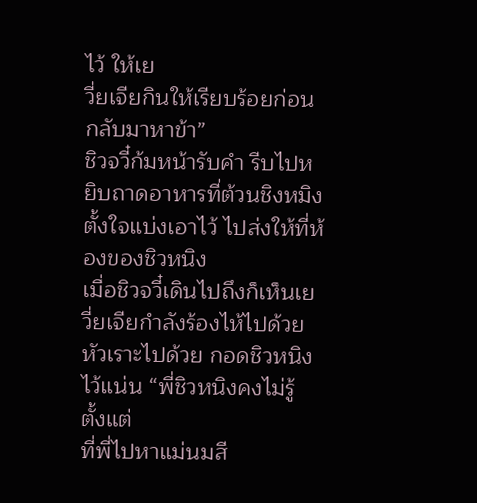ไว้ ให้เย
วี่ยเจียกินให้เรียบร้อยก่อนกลับมาหาข้า”
ชิวจวี๋ก้มหน้ารับคำ รีบไปหยิบถาดอาหารที่ต้วนชิงหมิงตั้งใจแบ่งเอาไว้ ไปส่งให้ที่ห้องของชิวหนิง
เมื่อชิวจวี๋เดินไปถึงก็เห็นเยวี่ยเจียกำลังร้องไห้ไปด้วย หัวเราะไปด้วย กอดชิวหนิงไว้แน่น “พี่ชิวหนิงคงไม่รู้ ตั้งแต่
ที่พี่ไปหาแม่นมสี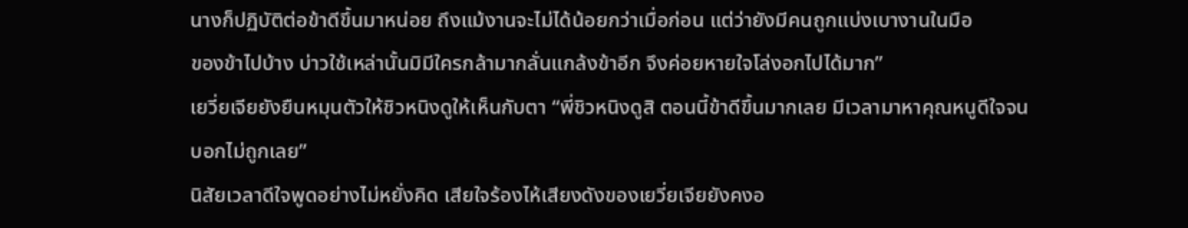นางก็ปฏิบัติต่อข้าดีขึ้นมาหน่อย ถึงแม้งานจะไม่ได้น้อยกว่าเมื่อก่อน แต่ว่ายังมีคนถูกแบ่งเบางานในมือ
ของข้าไปบ้าง บ่าวใช้เหล่านั้นมิมีใครกล้ามากลั่นแกล้งข้าอีก จึงค่อยหายใจโล่งอกไปได้มาก”
เยวี่ยเจียยังยืนหมุนตัวให้ชิวหนิงดูให้เห็นกับตา “พี่ชิวหนิงดูสิ ตอนนี้ข้าดีขึ้นมากเลย มีเวลามาหาคุณหนูดีใจจน
บอกไม่ถูกเลย”
นิสัยเวลาดีใจพูดอย่างไม่หยั่งคิด เสียใจร้องไห้เสียงดังของเยวี่ยเจียยังคงอ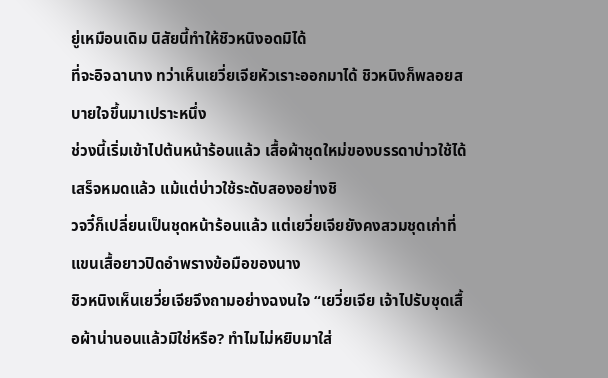ยู่เหมือนเดิม นิสัยนี้ทำให้ชิวหนิงอดมิได้
ที่จะอิจฉานาง ทว่าเห็นเยวี่ยเจียหัวเราะออกมาได้ ชิวหนิงก็พลอยสบายใจขึ้นมาเปราะหนึ่ง
ช่วงนี้เริ่มเข้าไปต้นหน้าร้อนแล้ว เสื้อผ้าชุดใหม่ของบรรดาบ่าวใช้ได้เสร็จหมดแล้ว แม้แต่บ่าวใช้ระดับสองอย่างชิ
วจวี๋ก็เปลี่ยนเป็นชุดหน้าร้อนแล้ว แต่เยวี่ยเจียยังคงสวมชุดเก่าที่แขนเสื้อยาวปิดอำพรางข้อมือของนาง
ชิวหนิงเห็นเยวี่ยเจียจึงถามอย่างฉงนใจ “เยวี่ยเจีย เจ้าไปรับชุดเสื้อผ้าน่านอนแล้วมิใช่หรือ? ทำไมไม่หยิบมาใส่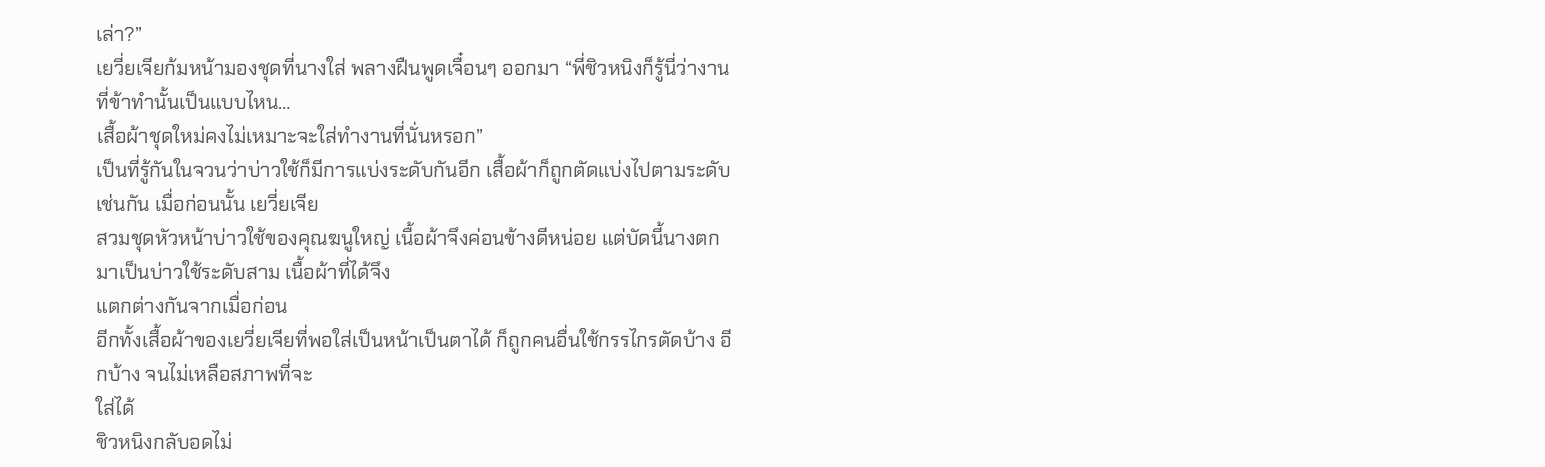เล่า?”
เยวี่ยเจียก้มหน้ามองชุดที่นางใส่ พลางฝืนพูดเจื๋อนๆ ออกมา “พี่ชิวหนิงก็รู้นี่ว่างานที่ข้าทำนั้นเป็นแบบไหน…
เสื้อผ้าชุดใหม่คงไม่เหมาะจะใส่ทำงานที่นั่นหรอก”
เป็นที่รู้กันในจวนว่าบ่าวใช้ก็มีการแบ่งระดับกันอีก เสื้อผ้าก็ถูกตัดแบ่งไปตามระดับเช่นกัน เมื่อก่อนนั้น เยวี่ยเจีย
สวมชุดหัวหน้าบ่าวใช้ของคุณฆนูใหญ่ เนื้อผ้าจึงค่อนข้างดีหน่อย แต่บัดนี้นางตกมาเป็นบ่าวใช้ระดับสาม เนื้อผ้าที่ได้จึง
แตกต่างกันจากเมื่อก่อน
อีกทั้งเสื้อผ้าของเยวี่ยเจียที่พอใส่เป็นหน้าเป็นตาได้ ก็ถูกคนอื่นใช้กรรไกรตัดบ้าง อีกบ้าง จนไม่เหลือสภาพที่จะ
ใส่ได้
ชิวหนิงกลับอดไม่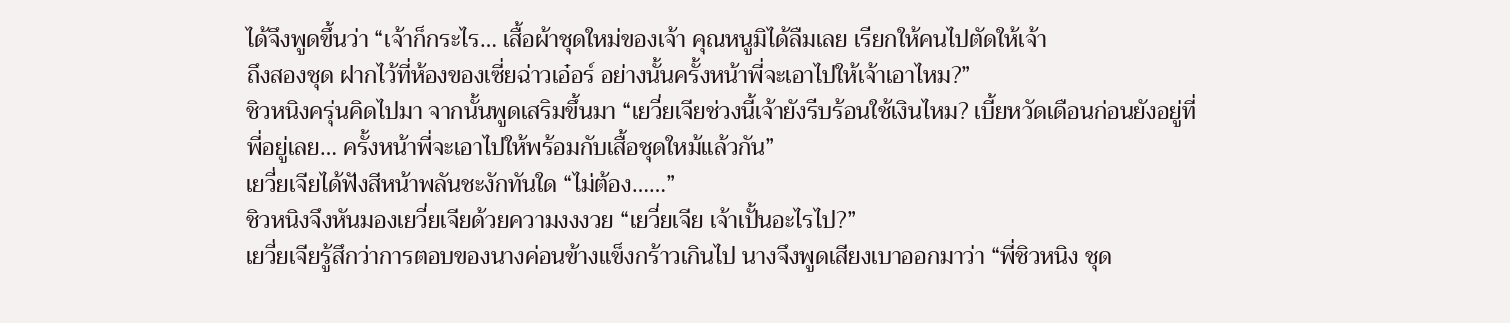ได้จึงพูดขึ้นว่า “เจ้าก็กระไร… เสื้อผ้าชุดใหม่ของเจ้า คุณหนูมิได้ลืมเลย เรียกให้คนไปตัดให้เจ้า
ถึงสองชุด ฝากไว้ที่ห้องของเซี่ยฉ่าวเอ๋อร์ อย่างนั้นครั้งหน้าพี่จะเอาไปให้เจ้าเอาไหม?”
ชิวหนิงครุ่นคิดไปมา จากนั้นพูดเสริมขึ้นมา “เยวี่ยเจียช่วงนี้เจ้ายังรีบร้อนใช้เงินไหม? เบี้ยหวัดเดือนก่อนยังอยู่ที่
พี่อยู่เลย… ครั้งหน้าพี่จะเอาไปให้พร้อมกับเสื้อชุดใหม้แล้วกัน”
เยวี่ยเจียได้ฟังสีหน้าพลันชะงักทันใด “ไม่ต้อง……”
ชิวหนิงจึงหันมองเยวี่ยเจียด้วยความงงงวย “เยวี่ยเจีย เจ้าเปั้นอะไรไป?”
เยวี่ยเจียรู้สึกว่าการตอบของนางค่อนข้างแข็งกร้าวเกินไป นางจึงพูดเสียงเบาออกมาว่า “พี่ชิวหนิง ชุด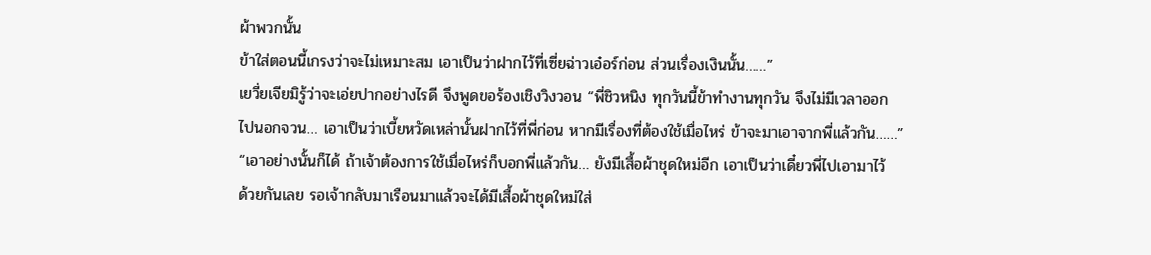ผ้าพวกนั้น
ข้าใส่ตอนนี้เกรงว่าจะไม่เหมาะสม เอาเป็นว่าฝากไว้ที่เซี่ยฉ่าวเอ๋อร์ก่อน ส่วนเรื่องเงินนั้น……”
เยวี่ยเจียมิรู้ว่าจะเอ่ยปากอย่างไรดี จึงพูดขอร้องเชิงวิงวอน “พี่ชิวหนิง ทุกวันนี้ข้าทำงานทุกวัน จึงไม่มีเวลาออก
ไปนอกจวน… เอาเป็นว่าเบี้ยหวัดเหล่านั้นฝากไว้ที่พี่ก่อน หากมีเรื่องที่ต้องใช้เมื่อไหร่ ข้าจะมาเอาจากพี่แล้วกัน……”
“เอาอย่างนั้นก็ได้ ถ้าเจ้าต้องการใช้เมื่อไหร่ก็บอกพี่แล้วกัน… ยังมีเสื้อผ้าชุดใหม่อีก เอาเป็นว่าเดี๋ยวพี่ไปเอามาไว้
ด้วยกันเลย รอเจ้ากลับมาเรือนมาแล้วจะได้มีเสื้อผ้าชุดใหม่ใส่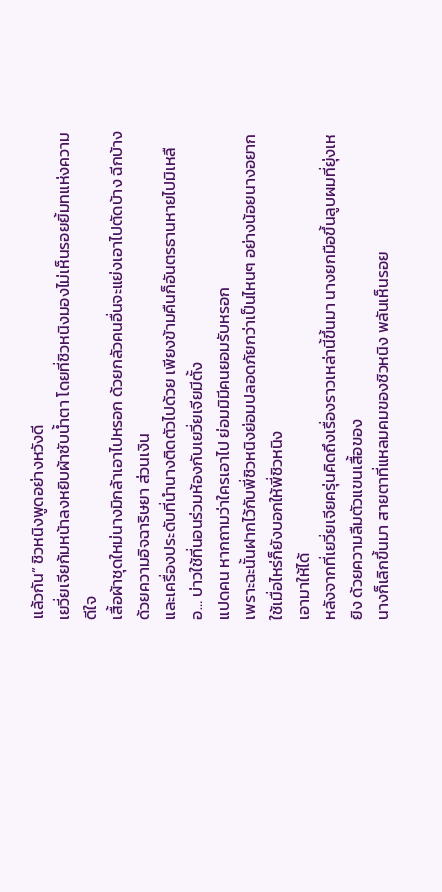แล้วกัน” ชิวหนิงพูดอย่างหวังดี
เยวี่ยเจียก้มหน้าลงหยิบผ้าซับนํ้าตา โดยที่ชิวหนิงมองไม่เห็นรอยยิ้มทแห่งความดีใจ
เสื้อผ้าชุดใหม่นางมิกล้าเอาไปหรอก ด้วยกลัวคนอื่นจะแย่งเอาไปตัดบ้าง ฉีกบ้างด้วยความอิจฉาริษยา ส่วนเงิน
และเครื่องประดับที่นำนางติดตัวไปด้วย เพียงข้ามคืนก็อันตรธานหายไปมิเหลือ… บ่าวใช้ที่นอนร่วมห้องกับเยวี่ยเจียมีตั้ง
แปดคน หากถามว่าใครเอาไป ย่อมมิมีคนยอมรับหรอก
เพราะฉะนั้นฝากไว้กับพี่ชิวหนิงย่อมปลอดภัยกว่าเป็นไหนๆ อย่างน้อยนางอยากใช้เมื่อไหร่ก็ยังบอกให้พี่ชิวหนิง
เอามาให้ได้
หลังจากที่เยวี่ยเจียครุ่นคิดถึงเรื่องราวเหล่านี้ขึ้นมา นางยกมือขึ้นลูบผมที่ยุ่งเหยิง ด้วยความลืมตัวแขนเสื้อของ
นางก็เลิกขึ้นมา สายตาที่แหลมคมของชิวหนิง พลันเห็นรอย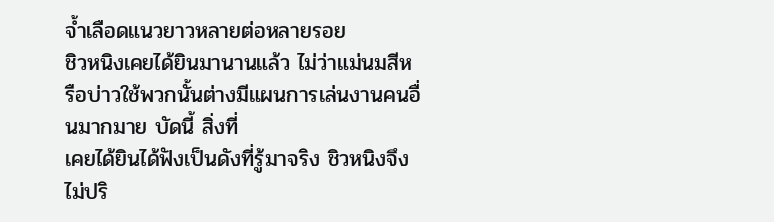จํ้าเลือดแนวยาวหลายต่อหลายรอย
ชิวหนิงเคยได้ยินมานานแล้ว ไม่ว่าแม่นมสีหรือบ่าวใช้พวกนั้นต่างมีแผนการเล่นงานคนอื่นมากมาย บัดนี้ สิ่งที่
เคยได้ยินได้ฟังเป็นดังที่รู้มาจริง ชิวหนิงจึงไม่ปริ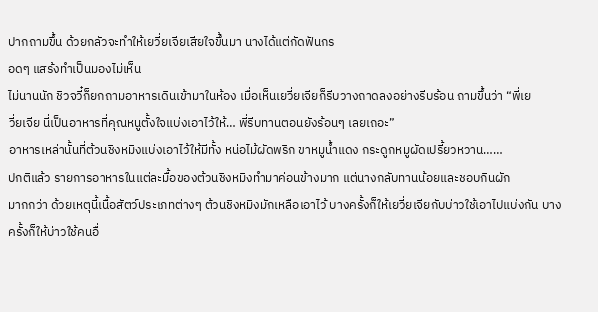ปากถามขึ้น ด้วยกลัวจะทำให้เยวี่ยเจียเสียใจขึ้นมา นางได้แต่กัดฟันกร
อดๆ แสร้งทำเป็นมองไม่เห็น
ไม่นานนัก ชิวจวี๋ก็ยกถามอาหารเดินเข้ามาในห้อง เมื่อเห็นเยวี่ยเจียก็รีบวางถาดลงอย่างรีบร้อน ถามขึ้นว่า “พี่เย
วี่ยเจีย นี่เป็นอาหารที่คุณหนูตั้งใจแบ่งเอาไว้ให้… พี่รีบทานตอนยังร้อนๆ เลยเถอะ”
อาหารเหล่านั้นที่ต้วนชิงหมิงแบ่งเอาไว้ให้มีทั้ง หน่อไม้ผัดพริก ขาหมูนํ้าแดง กระดูกหมูผัดเปรี้ยวหวาน……
ปกติแล้ว รายการอาหารในแต่ละมื้อของต้วนชิงหมิงทำมาค่อนข้างมาก แต่นางกลับทานน้อยและชอบกินผัก
มากกว่า ด้วยเหตุนี้เนื้อสัตว์ประเภทต่างๆ ต้วนชิงหมิงมักเหลือเอาไว้ บางครั้งก็ให้เยวี่ยเจียกับบ่าวใช้เอาไปแบ่งกัน บาง
ครั้งก็ให้บ่าวใช้คนอื่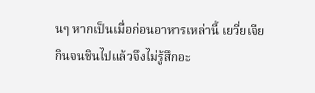นๆ หากเป็นเมื่อก่อนอาหารเหล่านี้ เยวี่ยเจียกินจนชินไปแล้วจึงไม่รู้สึกอะ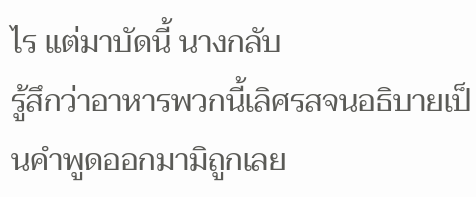ไร แต่มาบัดนี้ นางกลับ
รู้สึกว่าอาหารพวกนี้เลิศรสจนอธิบายเป็นคำพูดออกมามิถูกเลย